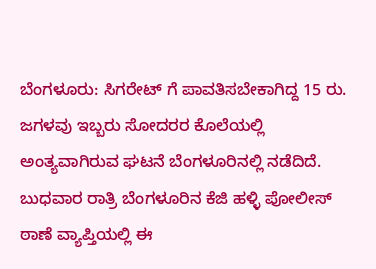ಬೆಂಗಳೂರು: ಸಿಗರೇಟ್ ಗೆ ಪಾವತಿಸಬೇಕಾಗಿದ್ದ 15 ರು. ಜಗಳವು ಇಬ್ಬರು ಸೋದರರ ಕೊಲೆಯಲ್ಲಿ ಅಂತ್ಯವಾಗಿರುವ ಘಟನೆ ಬೆಂಗಳೂರಿನಲ್ಲಿ ನಡೆದಿದೆ.
ಬುಧವಾರ ರಾತ್ರಿ ಬೆಂಗಳೂರಿನ ಕೆಜಿ ಹಳ್ಳಿ ಪೋಲೀಸ್ ಠಾಣೆ ವ್ಯಾಪ್ತಿಯಲ್ಲಿ ಈ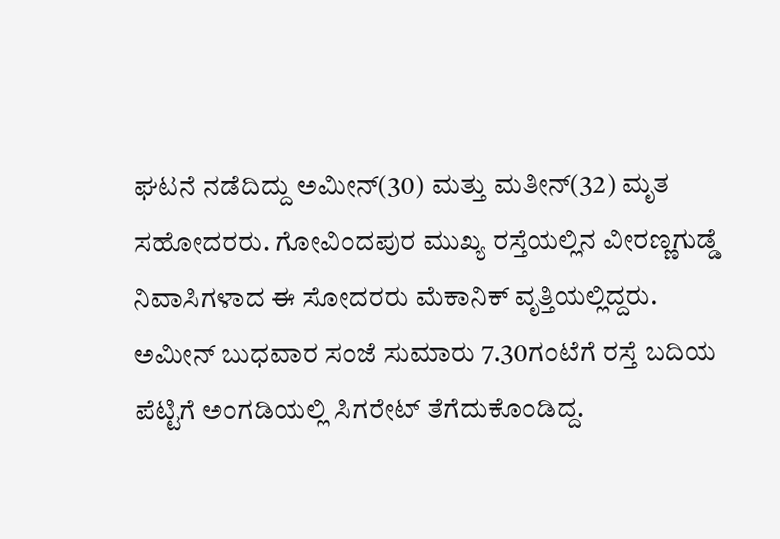ಘಟನೆ ನಡೆದಿದ್ದು ಅಮೀನ್(30) ಮತ್ತು ಮತೀನ್(32) ಮೃತ ಸಹೋದರರು. ಗೋವಿಂದಪುರ ಮುಖ್ಯ ರಸ್ತೆಯಲ್ಲಿನ ವೀರಣ್ಣಗುಡ್ಡೆ ನಿವಾಸಿಗಳಾದ ಈ ಸೋದರರು ಮೆಕಾನಿಕ್ ವೃತ್ತಿಯಲ್ಲಿದ್ದರು.
ಅಮೀನ್ ಬುಧವಾರ ಸಂಜೆ ಸುಮಾರು 7.30ಗಂಟೆಗೆ ರಸ್ತೆ ಬದಿಯ ಪೆಟ್ಟಿಗೆ ಅಂಗಡಿಯಲ್ಲಿ ಸಿಗರೇಟ್ ತೆಗೆದುಕೊಂಡಿದ್ದ.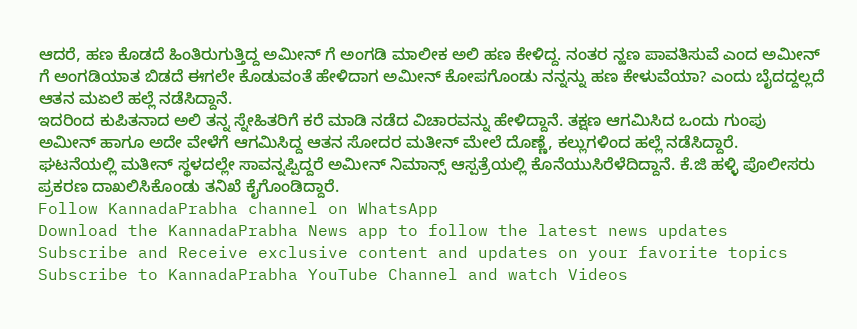ಆದರೆ, ಹಣ ಕೊಡದೆ ಹಿಂತಿರುಗುತ್ತಿದ್ದ ಅಮೀನ್ ಗೆ ಅಂಗಡಿ ಮಾಲೀಕ ಅಲಿ ಹಣ ಕೇಳಿದ್ದ. ನಂತರ ನ್ಹಣ ಪಾವತಿಸುವೆ ಎಂದ ಅಮೀನ್ ಗೆ ಅಂಗಡಿಯಾತ ಬಿಡದೆ ಈಗಲೇ ಕೊಡುವಂತೆ ಹೇಳಿದಾಗ ಅಮೀನ್ ಕೋಪಗೊಂಡು ನನ್ನನ್ನು ಹಣ ಕೇಳುವೆಯಾ? ಎಂದು ಬೈದದ್ದಲ್ಲದೆ ಆತನ ಮಏಲೆ ಹಲ್ಲೆ ನಡೆಸಿದ್ದಾನೆ.
ಇದರಿಂದ ಕುಪಿತನಾದ ಅಲಿ ತನ್ನ ಸ್ನೇಹಿತರಿಗೆ ಕರೆ ಮಾಡಿ ನಡೆದ ವಿಚಾರವನ್ನು ಹೇಳಿದ್ದಾನೆ. ತಕ್ಷಣ ಆಗಮಿಸಿದ ಒಂದು ಗುಂಪು ಅಮೀನ್ ಹಾಗೂ ಅದೇ ವೇಳೆಗೆ ಆಗಮಿಸಿದ್ದ ಆತನ ಸೋದರ ಮತೀನ್ ಮೇಲೆ ದೊಣ್ಣೆ, ಕಲ್ಲುಗಳಿಂದ ಹಲ್ಲೆ ನಡೆಸಿದ್ದಾರೆ.
ಘಟನೆಯಲ್ಲಿ ಮತೀನ್ ಸ್ಥಳದಲ್ಲೇ ಸಾವನ್ನಪ್ಪಿದ್ದರೆ ಅಮೀನ್ ನಿಮಾನ್ಸ್ ಆಸ್ಪತ್ರೆಯಲ್ಲಿ ಕೊನೆಯುಸಿರೆಳೆದಿದ್ದಾನೆ. ಕೆ.ಜಿ ಹಳ್ಳಿ ಪೊಲೀಸರು ಪ್ರಕರಣ ದಾಖಲಿಸಿಕೊಂಡು ತನಿಖೆ ಕೈಗೊಂಡಿದ್ದಾರೆ.
Follow KannadaPrabha channel on WhatsApp
Download the KannadaPrabha News app to follow the latest news updates
Subscribe and Receive exclusive content and updates on your favorite topics
Subscribe to KannadaPrabha YouTube Channel and watch Videos